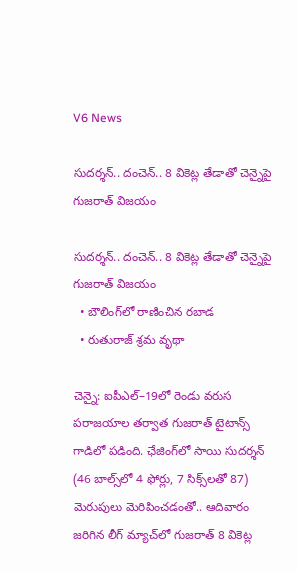V6 News

సుదర్శన్‌‌‌‌.. దంచెన్‌‌‌‌.. 8 వికెట్ల తేడాతో చెన్నైపై గుజరాత్‌‌‌‌ విజయం

సుదర్శన్‌‌‌‌.. దంచెన్‌‌‌‌.. 8 వికెట్ల తేడాతో చెన్నైపై గుజరాత్‌‌‌‌ విజయం
  • బౌలింగ్‌‌‌‌లో రాణించిన రబాడ
  • రుతురాజ్‌‌‌‌ శ్రమ వృథా

చెన్నై: ఐపీఎల్‌‌‌‌–19లో రెండు వరుస పరాజయాల తర్వాత గుజరాత్‌‌‌‌ టైటాన్స్‌‌‌‌ గాడిలో పడింది. ఛేజింగ్‌లో సాయి సుదర్శన్‌‌‌‌ (46 బాల్స్‌‌‌‌లో 4 ఫోర్లు, 7 సిక్స్‌‌‌‌లతో 87) మెరుపులు మెరిపించడంతో.. ఆదివారం జరిగిన లీగ్‌‌‌‌ మ్యాచ్‌‌‌‌లో గుజరాత్‌‌‌‌ 8 వికెట్ల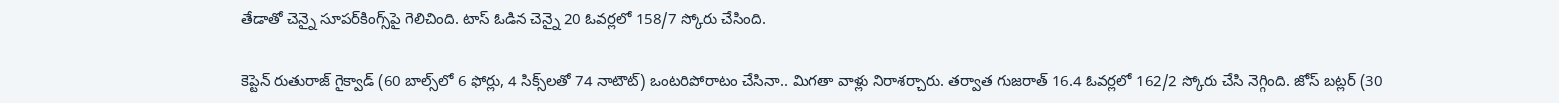తేడాతో చెన్నై సూపర్‌‌‌‌కింగ్స్‌‌‌‌పై గెలిచింది. టాస్‌‌‌‌ ఓడిన చెన్నై 20 ఓవర్లలో 158/7 స్కోరు చేసింది.

కెప్టెన్‌‌‌‌ రుతురాజ్‌‌‌‌ గైక్వాడ్‌‌‌‌ (60 బాల్స్‌‌‌‌లో 6 ఫోర్లు, 4 సిక్స్‌‌‌‌లతో 74 నాటౌట్‌‌‌‌) ఒంటరిపోరాటం చేసినా.. మిగతా వాళ్లు నిరాశర్చారు. తర్వాత గుజరాత్‌‌‌‌ 16.4 ఓవర్లలో 162/2 స్కోరు చేసి నెగ్గింది. జోస్‌‌‌‌ బట్లర్‌‌‌‌ (30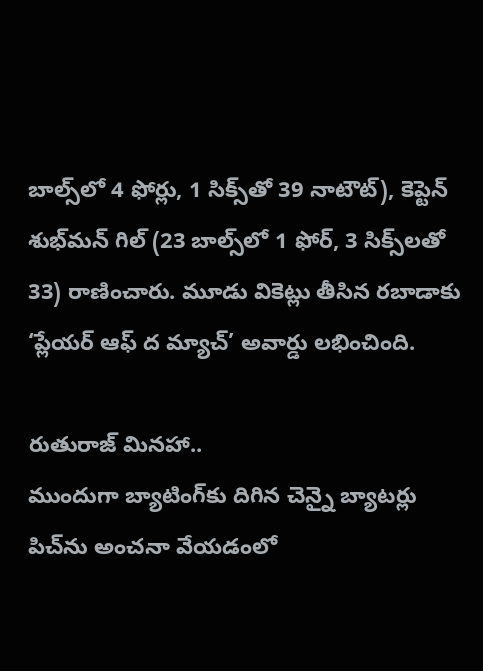బాల్స్‌‌‌‌లో 4 ఫోర్లు, 1 సిక్స్‌‌‌‌తో 39 నాటౌట్‌‌‌‌), కెప్టెన్‌‌‌‌ శుభ్‌‌‌‌మన్‌‌‌‌ గిల్‌‌‌‌ (23 బాల్స్‌‌‌‌లో 1 ఫోర్‌‌‌‌, 3 సిక్స్‌‌‌‌లతో 33) రాణించారు. మూడు వికెట్లు తీసిన రబాడాకు ‘ప్లేయర్‌‌‌‌ ఆఫ్‌‌‌‌ ద మ్యాచ్‌‌‌‌’ అవార్డు లభించింది.

రుతురాజ్‌‌‌‌ మినహా..
ముందుగా బ్యాటింగ్‌‌‌‌కు దిగిన చెన్నై బ్యాటర్లు పిచ్‌‌‌‌ను అంచనా వేయడంలో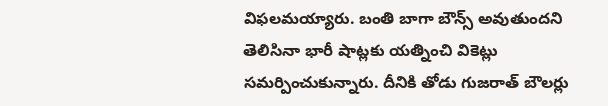విఫలమయ్యారు. బంతి బాగా బౌన్స్‌‌‌‌ అవుతుందని తెలిసినా భారీ షాట్లకు యత్నించి వికెట్లు సమర్పించుకున్నారు. దీనికి తోడు గుజరాత్‌‌‌‌ బౌలర్లు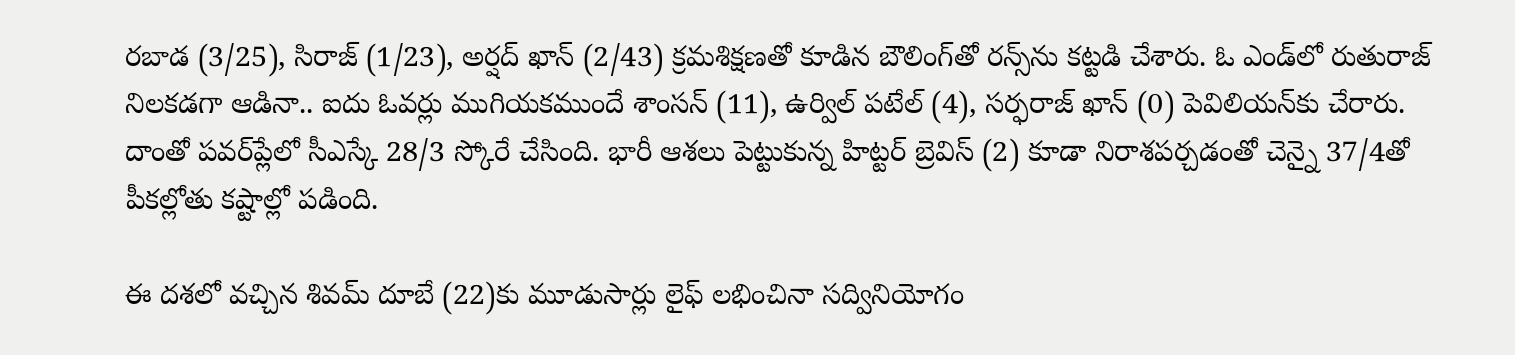రబాడ (3/25), సిరాజ్‌‌‌‌ (1/23), అర్షద్‌‌‌‌ ఖాన్‌‌‌‌ (2/43) క్రమశిక్షణతో కూడిన బౌలింగ్‌‌‌‌తో రన్స్‌‌‌‌ను కట్టడి చేశారు. ఓ ఎండ్‌‌‌‌లో రుతురాజ్‌‌‌‌ నిలకడగా ఆడినా.. ఐదు ఓవర్లు ముగియకముందే శాంసన్‌‌‌‌ (11), ఉర్విల్‌‌‌‌ పటేల్‌‌‌‌ (4), సర్ఫరాజ్‌‌‌‌ ఖాన్‌‌‌‌ (0) పెవిలియన్‌‌‌‌కు చేరారు. దాంతో పవర్‌‌‌‌ప్లేలో సీఎస్కే 28/3 స్కోరే చేసింది. భారీ ఆశలు పెట్టుకున్న హిట్టర్‌‌‌‌ బ్రెవిస్‌‌‌‌ (2) కూడా నిరాశపర్చడంతో చెన్నై 37/4తో పీకల్లోతు కష్టాల్లో పడింది.

ఈ దశలో వచ్చిన శివమ్‌‌‌‌ దూబే (22)కు మూడుసార్లు లైఫ్‌‌‌‌ లభించినా సద్వినియోగం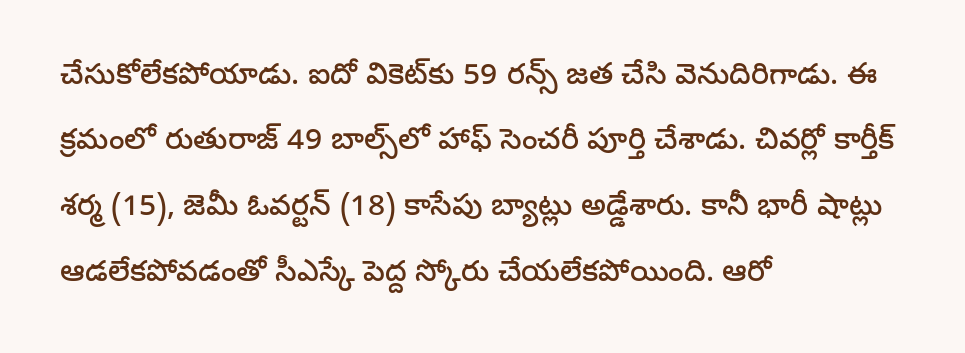చేసుకోలేకపోయాడు. ఐదో వికెట్‌‌‌‌కు 59 రన్స్‌‌‌‌ జత చేసి వెనుదిరిగాడు. ఈ క్రమంలో రుతురాజ్‌‌‌‌ 49 బాల్స్‌‌‌‌లో హాఫ్‌‌‌‌ సెంచరీ పూర్తి చేశాడు. చివర్లో కార్తీక్‌‌‌‌ శర్మ (15), జెమీ ఓవర్టన్‌‌‌‌ (18) కాసేపు బ్యాట్లు అడ్డేశారు. కానీ భారీ షాట్లు ఆడలేకపోవడంతో సీఎస్కే పెద్ద స్కోరు చేయలేకపోయింది. ఆరో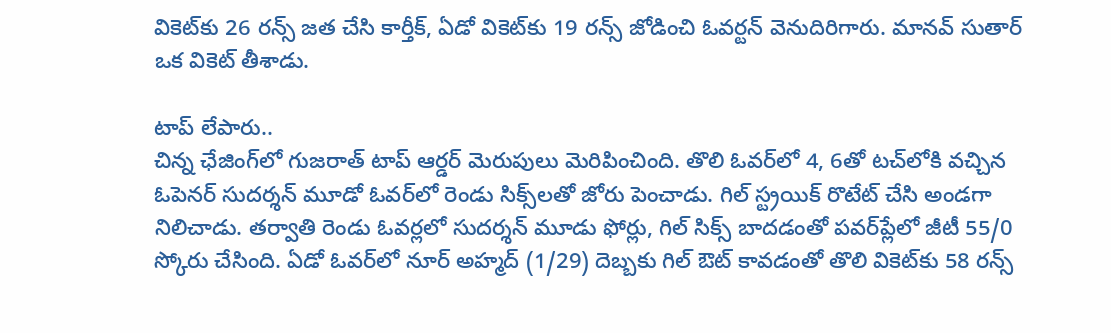వికెట్‌‌‌‌కు 26 రన్స్‌‌‌‌ జత చేసి కార్తీక్‌‌‌‌, ఏడో వికెట్‌‌‌‌కు 19 రన్స్‌‌‌‌ జోడించి ఓవర్టన్‌‌‌‌ వెనుదిరిగారు. మానవ్‌‌‌‌ సుతార్‌‌‌‌ ఒక వికెట్‌‌‌‌ తీశాడు.

టాప్‌‌‌‌ లేపారు..
చిన్న ఛేజింగ్‌‌‌‌లో గుజరాత్‌‌‌‌ టాప్‌‌‌‌ ఆర్డర్‌‌‌‌ మెరుపులు మెరిపించింది. తొలి ఓవర్‌‌‌‌లో 4, 6తో టచ్‌‌‌‌లోకి వచ్చిన ఓపెనర్‌‌‌‌ సుదర్శన్‌‌‌‌ మూడో ఓవర్‌‌‌‌లో రెండు సిక్స్‌‌‌‌లతో జోరు పెంచాడు. గిల్‌‌‌‌ స్ట్రయిక్‌‌‌‌ రొటేట్‌‌‌‌ చేసి అండగా నిలిచాడు. తర్వాతి రెండు ఓవర్లలో సుదర్శన్‌‌‌‌ మూడు ఫోర్లు, గిల్‌‌‌‌ సిక్స్‌‌‌‌ బాదడంతో పవర్‌‌‌‌ప్లేలో జీటీ 55/0 స్కోరు చేసింది. ఏడో ఓవర్‌‌‌‌లో నూర్‌‌‌‌ అహ్మద్‌‌‌‌ (1/29) దెబ్బకు గిల్‌‌‌‌ ఔట్‌‌‌‌ కావడంతో తొలి వికెట్‌‌‌‌కు 58 రన్స్‌‌‌‌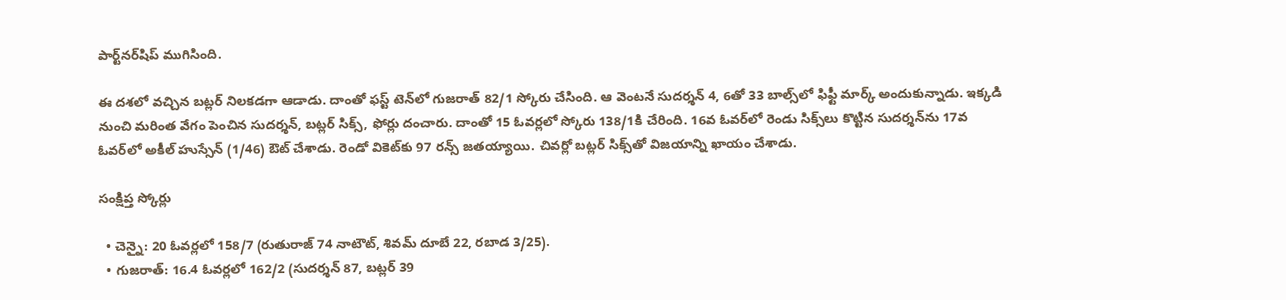పార్ట్‌‌‌‌నర్‌‌‌‌షిప్‌‌‌‌ ముగిసింది.

ఈ దశలో వచ్చిన బట్లర్‌‌‌‌ నిలకడగా ఆడాడు. దాంతో ఫస్ట్‌‌‌‌ టెన్‌‌‌‌లో గుజరాత్‌‌‌‌ 82/1 స్కోరు చేసింది. ఆ వెంటనే సుదర్శన్‌‌‌‌ 4, 6తో 33 బాల్స్‌‌‌‌లో ఫిఫ్టీ మార్క్‌‌‌‌ అందుకున్నాడు. ఇక్కడి నుంచి మరింత వేగం పెంచిన సుదర్శన్‌‌‌‌, బట్లర్‌‌‌‌ సిక్స్‌‌‌‌, ఫోర్లు దంచారు. దాంతో 15 ఓవర్లలో స్కోరు 138/1కి చేరింది. 16వ ఓవర్‌‌‌‌లో రెండు సిక్స్‌‌‌‌లు కొట్టిన సుదర్శన్‌‌‌‌ను 17వ ఓవర్‌‌‌‌లో అకీల్‌‌‌‌ హుస్సేన్‌‌‌‌ (1/46) ఔట్‌‌‌‌ చేశాడు. రెండో వికెట్‌‌‌‌కు 97 రన్స్‌‌‌‌ జతయ్యాయి. చివర్లో బట్లర్‌‌‌‌ సిక్స్‌‌‌‌తో విజయాన్ని ఖాయం చేశాడు.

సంక్షిప్త స్కోర్లు

  • చెన్నై: 20 ఓవర్లలో 158/7 (రుతురాజ్‌‌‌‌ 74 నాటౌట్‌, శివమ్‌‌‌‌ దూబే 22, రబాడ 3/25).
  • గుజరాత్‌‌‌‌: 16.4 ఓవర్లలో 162/2 (సుదర్శన్‌‌‌‌ 87, బట్లర్‌‌‌‌ 39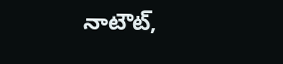నాటౌట్‌,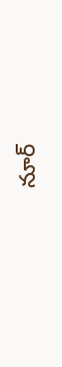నూర్‌‌‌‌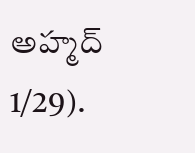అహ్మద్‌‌‌‌ 1/29).